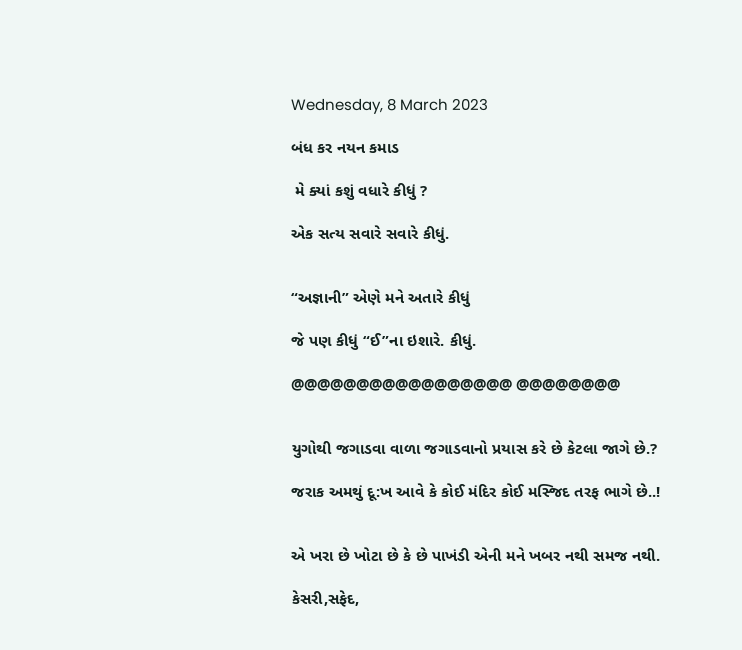Wednesday, 8 March 2023

બંધ કર નયન કમાડ

 મે ક્યાં કશું વધારે કીધું ?

એક સત્ય સવારે સવારે કીધું.


“અજ્ઞાની” એણે મને અતારે કીધું

જે પણ કીધું “ઈ”ના ઇશારે. કીધું.

@@@@@@@@@@@@@@@@@ @@@@@@@@


યુગોથી જગાડવા વાળા જગાડવાનો પ્રયાસ કરે છે કેટલા જાગે છે.?

જરાક અમથું દૂ:ખ આવે કે કોઈ મંદિર કોઈ મસ્જિદ તરફ ભાગે છે..!


એ ખરા છે ખોટા છે કે છે પાખંડી એની મને ખબર નથી સમજ નથી.

કેસરી,સફેદ,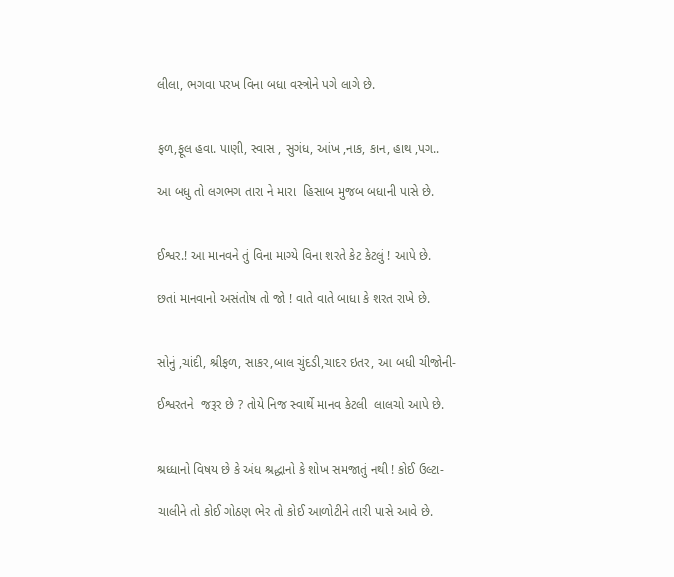લીલા, ભગવા પરખ વિના બધા વસ્ત્રોને પગે લાગે છે.


ફળ,ફૂલ હવા. પાણી, સ્વાસ , સુગંધ, આંખ ,નાક, કાન, હાથ ,પગ..

આ બધુ તો લગભગ તારા ને મારા  હિસાબ મુજબ બધાની પાસે છે.


ઈશ્વર.! આ માનવને તું વિના માગ્યે વિના શરતે કેટ કેટલું ! આપે છે.

છતાં માનવાનો અસંતોષ તો જો ! વાતે વાતે બાધા કે શરત રાખે છે.


સોનું ,ચાંદી, શ્રીફળ, સાકર,બાલ ચુંદડી,ચાદર ઇતર, આ બધી ચીજોની-

ઈશ્વરતને  જરૂર છે ? તોયે નિજ સ્વાર્થે માનવ કેટલી  લાલચો આપે છે.


શ્રધ્ધાનો વિષય છે કે અંધ શ્રદ્ધાનો કે શોખ સમજાતું નથી ! કોઈ ઉલ્ટા-

ચાલીને તો કોઈ ગોઠણ ભેર તો કોઈ આળોટીને તારી પાસે આવે છે.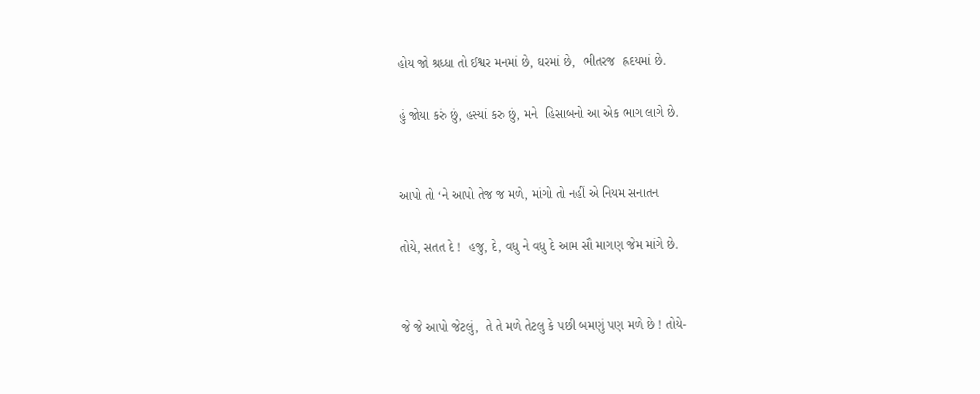હોય જો શ્રધ્ધા તો ઈશ્વર મનમાં છે, ઘરમાં છે,  ભીતરજ  હ્રદયમાં છે.

હું જોયા કરું છું, હસ્યાં કરુ છું, મને  હિસાબનો આ એક ભાગ લાગે છે.


આપો તો ‘ને આપો તેજ જ મળે, માંગો તો નહીં એ નિયમ સનાતન

તોયે, સતત દે !  હજુ, દે, વધુ ને વધુ દે આમ સૌ માગણ જેમ માંગે છે.


જે જે આપો જેટલું,  તે તે મળે તેટલુ કે પછી બમણું પણ મળે છે ! તોયે-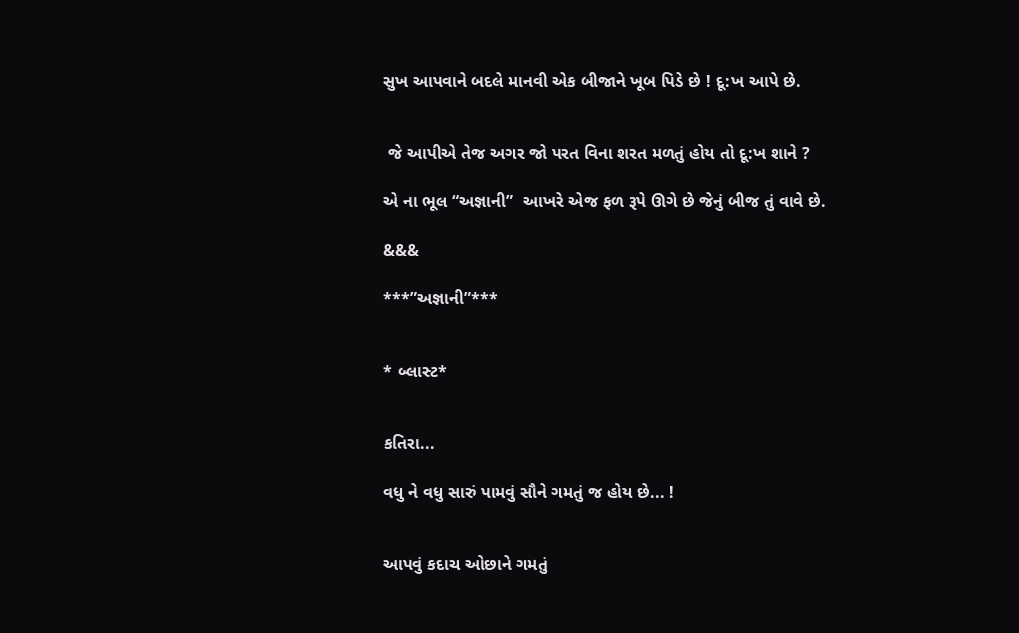સુખ આપવાને બદલે માનવી એક બીજાને ખૂબ પિડે છે ! દૂ:ખ આપે છે.


 જે આપીએ તેજ અગર જો પરત વિના શરત મળતું હોય તો દૂ:ખ શાને ?

એ ના ભૂલ “અજ્ઞાની”  આખરે એજ ફળ રૂપે ઊગે છે જેનું બીજ તું વાવે છે.

&&&

***”અજ્ઞાની”***


* બ્લાસ્ટ*


કતિરા...

વધુ ને વધુ સારું પામવું સૌને ગમતું જ હોય છે... !


આપવું કદાચ ઓછાને ગમતું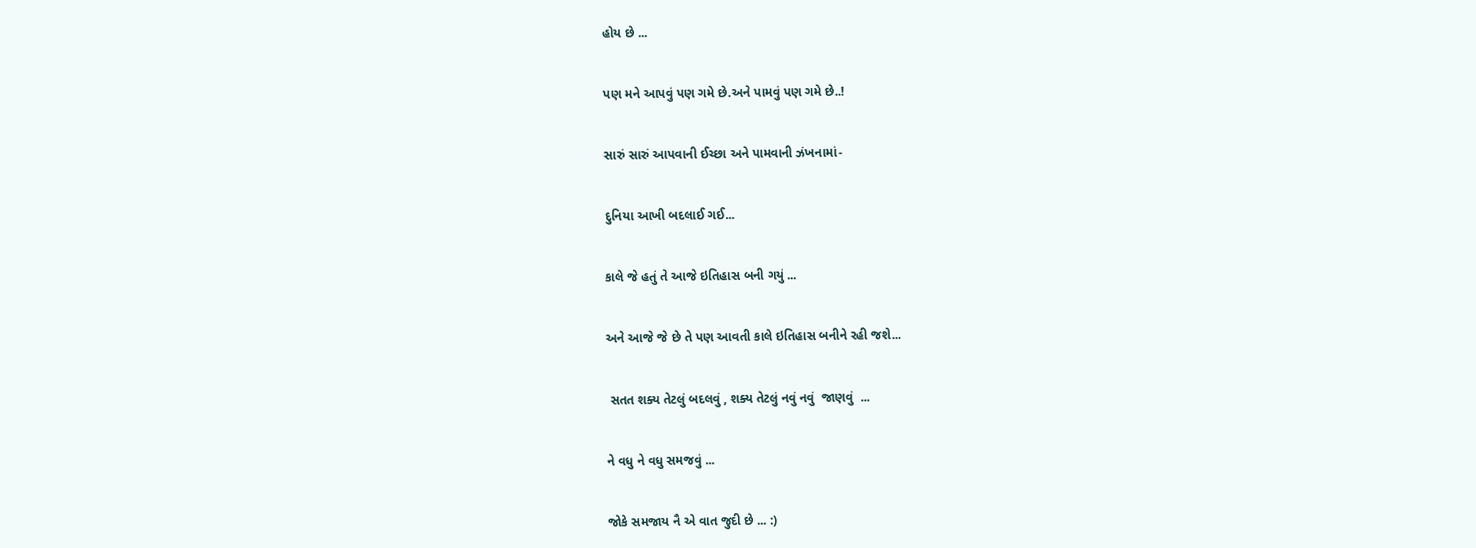હોય છે ...


પણ મને આપવું પણ ગમે છે.અને પામવું પણ ગમે છે..!


સારું સારું આપવાની ઈચ્છા અને પામવાની ઝંખનામાં-


દુનિયા આખી બદલાઈ ગઈ...


કાલે જે હતું તે આજે ઇતિહાસ બની ગયું ...


અને આજે જે છે તે પણ આવતી કાલે ઇતિહાસ બનીને રહી જશે...


 સતત શક્ય તેટલું બદલવું , શક્ય તેટલું નવું નવું  જાણવું  ...


ને વધુ ને વધુ સમજવું ...


જોકે સમજાય નૈ એ વાત જુદી છે ... :)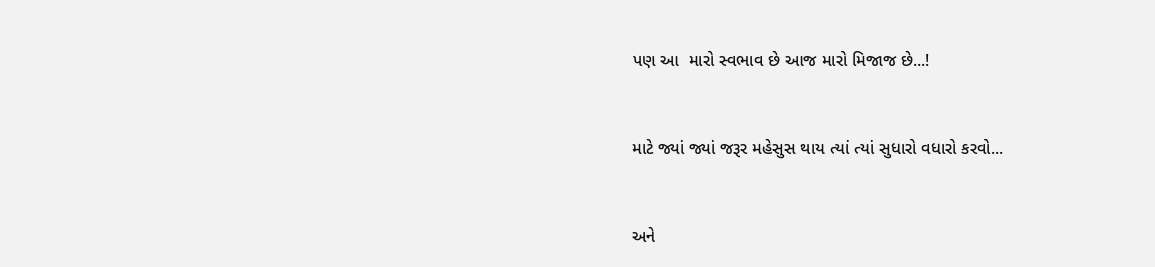પણ આ  મારો સ્વભાવ છે આજ મારો મિજાજ છે...!


માટે જ્યાં જ્યાં જરૂર મહેસુસ થાય ત્યાં ત્યાં સુધારો વધારો કરવો...


અને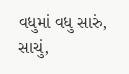વધુમાં વધુ સારું, સાચું,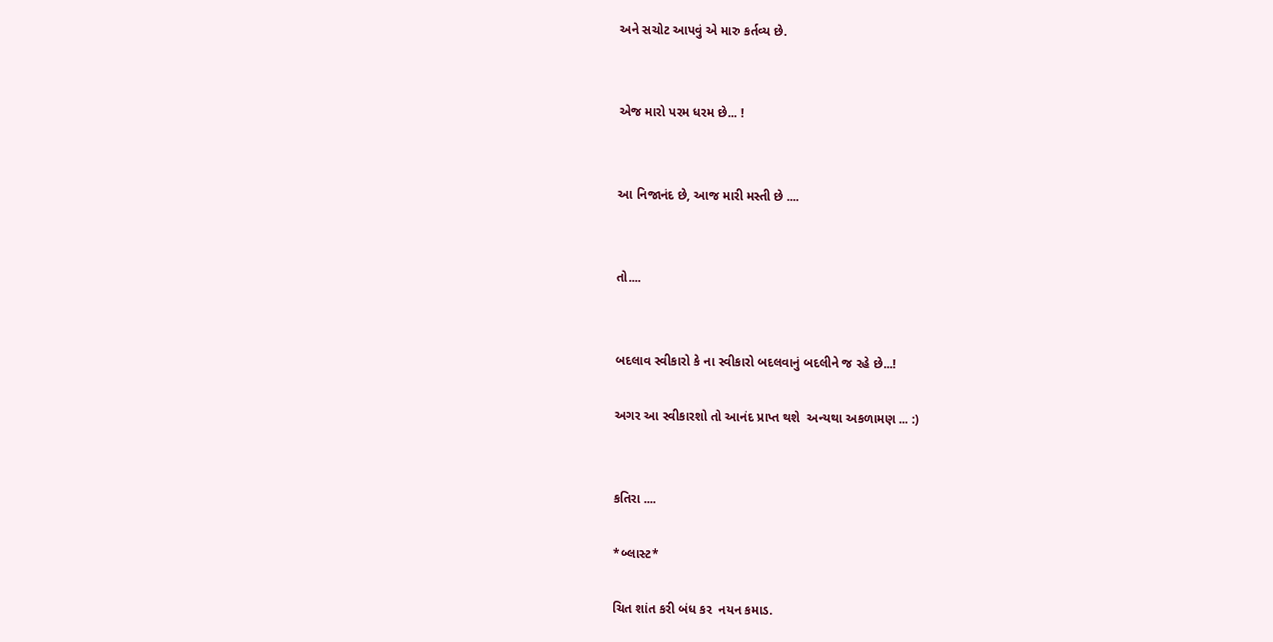અને સચોટ આપવું એ મારુ કર્તવ્ય છે.


એજ મારો પરમ ધરમ છે... !


આ નિજાનંદ છે, આજ મારી મસ્તી છે ....


તો....


બદલાવ સ્વીકારો કે ના સ્વીકારો બદલવાનું બદલીને જ રહે છે...!

અગર આ સ્વીકારશો તો આનંદ પ્રાપ્ત થશે  અન્યથા અકળામણ ... :)


કતિરા ....

*બ્લાસ્ટ*

ચિત શાંત કરી બંધ કર  નયન કમાડ.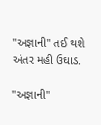"અજ્ઞાની" તઈ થશે અંતર મહી ઉઘાડ.

"અજ્ઞાની"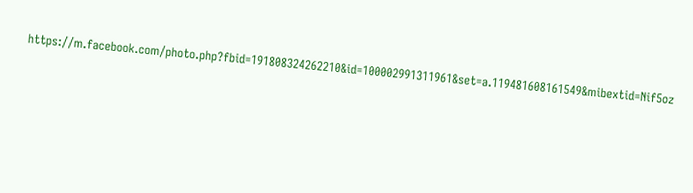https://m.facebook.com/photo.php?fbid=191808324262210&id=100002991311961&set=a.119481608161549&mibextid=Nif5oz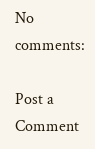No comments:

Post a Comment